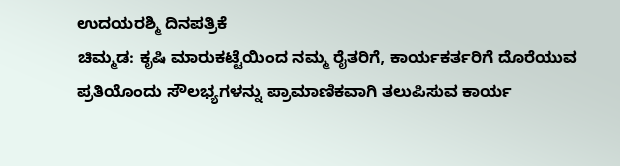ಉದಯರಶ್ಮಿ ದಿನಪತ್ರಿಕೆ
ಚಿಮ್ಮಡ: ಕೃಷಿ ಮಾರುಕಟ್ಟೆಯಿಂದ ನಮ್ಮ ರೈತರಿಗೆ, ಕಾರ್ಯಕರ್ತರಿಗೆ ದೊರೆಯುವ ಪ್ರತಿಯೊಂದು ಸೌಲಭ್ಯಗಳನ್ನು ಪ್ರಾಮಾಣಿಕವಾಗಿ ತಲುಪಿಸುವ ಕಾರ್ಯ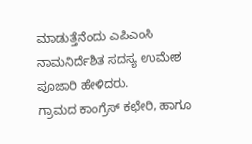ಮಾಡುತ್ತೆನೆಂದು ಎಪಿಎಂಸಿ ನಾಮನಿರ್ದೆಶಿತ ಸದಸ್ಯ ಉಮೇಶ ಪೂಜಾರಿ ಹೇಳಿದರು.
ಗ್ರಾಮದ ಕಾಂಗ್ರೆಸ್ ಕಛೇರಿ, ಹಾಗೂ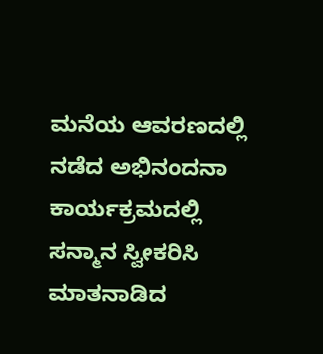ಮನೆಯ ಆವರಣದಲ್ಲಿ ನಡೆದ ಅಭಿನಂದನಾ ಕಾರ್ಯಕ್ರಮದಲ್ಲಿ ಸನ್ಮಾನ ಸ್ವೀಕರಿಸಿ ಮಾತನಾಡಿದ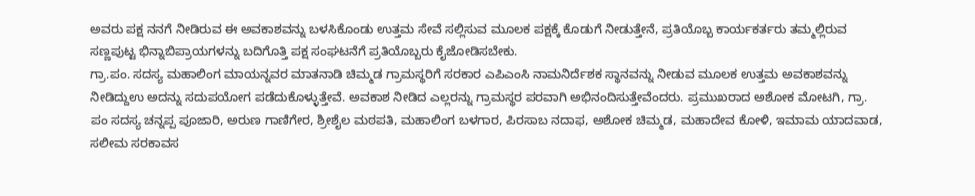ಅವರು ಪಕ್ಷ ನನಗೆ ನೀಡಿರುವ ಈ ಅವಕಾಶವನ್ನು ಬಳಸಿಕೊಂಡು ಉತ್ತಮ ಸೇವೆ ಸಲ್ಲಿಸುವ ಮೂಲಕ ಪಕ್ಷಕ್ಕೆ ಕೊಡುಗೆ ನೀಡುತ್ತೇನೆ, ಪ್ರತಿಯೊಬ್ಬ ಕಾರ್ಯಕರ್ತರು ತಮ್ಮಲ್ಲಿರುವ ಸಣ್ಣಪುಟ್ಟ ಭಿನ್ನಾಬಿಪ್ರಾಯಗಳನ್ನು ಬದಿಗೊತ್ತಿ ಪಕ್ಷ ಸಂಘಟನೆಗೆ ಪ್ರತಿಯೊಬ್ಬರು ಕೈಜೋಡಿಸಬೇಕು.
ಗ್ರಾ.ಪಂ. ಸದಸ್ಯ ಮಹಾಲಿಂಗ ಮಾಯನ್ನವರ ಮಾತನಾಡಿ ಚಿಮ್ಮಡ ಗ್ರಾಮಸ್ಥರಿಗೆ ಸರಕಾರ ಎಪಿಎಂಸಿ ನಾಮನಿರ್ದೆಶಕ ಸ್ಥಾನವನ್ನು ನೀಡುವ ಮೂಲಕ ಉತ್ತಮ ಅವಕಾಶವನ್ನು ನೀಡಿದ್ದುಉ ಅದನ್ನು ಸದುಪಯೋಗ ಪಡೆದುಕೊಳ್ಳುತ್ತೇವೆ. ಅವಕಾಶ ನೀಡಿದ ಎಲ್ಲರನ್ನು ಗ್ರಾಮಸ್ಥರ ಪರವಾಗಿ ಅಭಿನಂದಿಸುತ್ತೇವೆಂದರು. ಪ್ರಮುಖರಾದ ಅಶೋಕ ಮೋಟಗಿ, ಗ್ರಾ. ಪಂ ಸದಸ್ಯ ಚನ್ನಪ್ಪ ಪೂಜಾರಿ, ಅರುಣ ಗಾಣಿಗೇರ, ಶ್ರೀಶೈಲ ಮಠಪತಿ, ಮಹಾಲಿಂಗ ಬಳಗಾರ, ಪಿರಸಾಬ ನದಾಫ, ಅಶೋಕ ಚಿಮ್ಮಡ, ಮಹಾದೇವ ಕೋಳಿ, ಇಮಾಮ ಯಾದವಾಡ, ಸಲೀಮ ಸರಕಾವಸ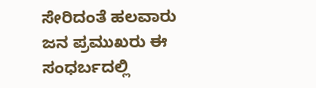ಸೇರಿದಂತೆ ಹಲವಾರು ಜನ ಪ್ರಮುಖರು ಈ ಸಂಧರ್ಬದಲ್ಲಿ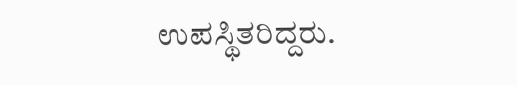ಉಪಸ್ಥಿತರಿದ್ದರು.